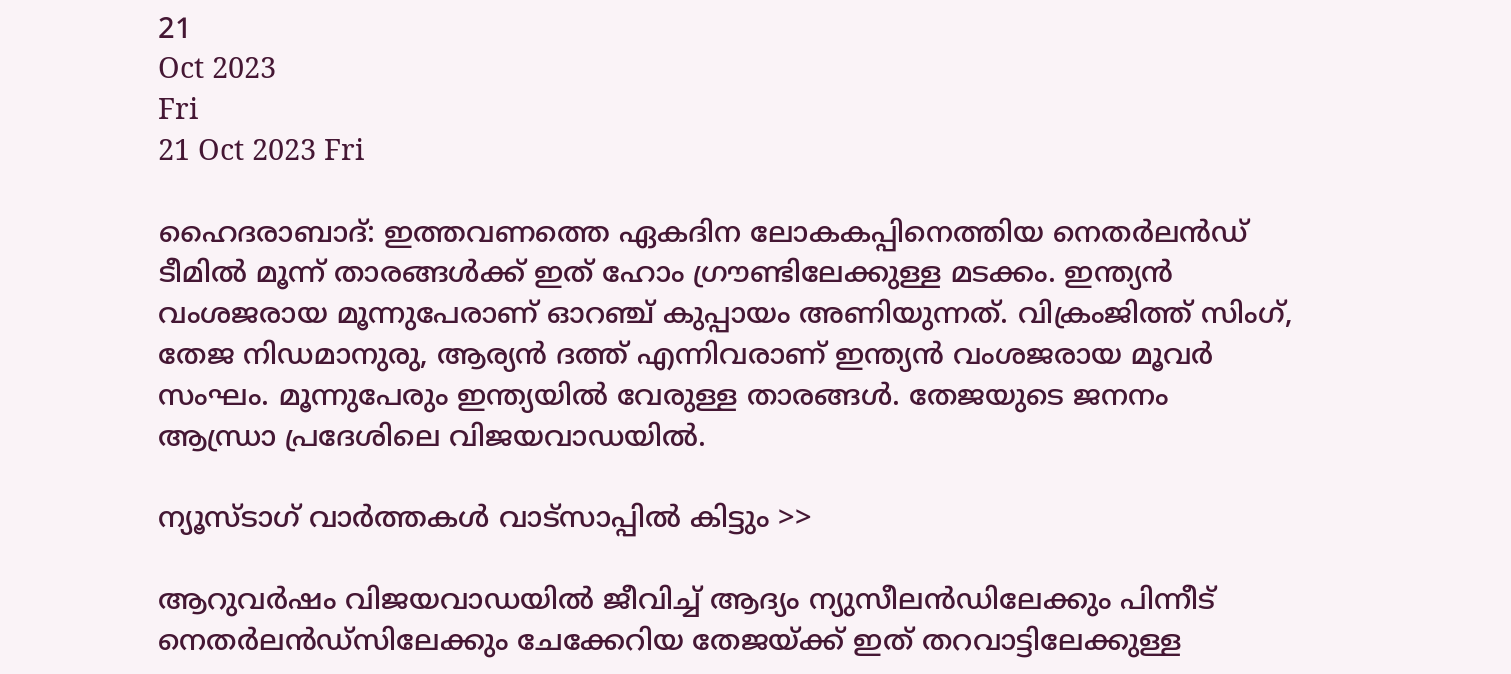21
Oct 2023
Fri
21 Oct 2023 Fri

ഹൈദരാബാദ്: ഇത്തവണത്തെ ഏകദിന ലോകകപ്പിനെത്തിയ നെതര്‍ലന്‍ഡ് ടീമില്‍ മൂന്ന് താരങ്ങള്‍ക്ക് ഇത് ഹോം ഗ്രൗണ്ടിലേക്കുള്ള മടക്കം. ഇന്ത്യന്‍ വംശജരായ മൂന്നുപേരാണ് ഓറഞ്ച് കുപ്പായം അണിയുന്നത്. വിക്രംജിത്ത് സിംഗ്, തേജ നിഡമാനുരു, ആര്യന്‍ ദത്ത് എന്നിവരാണ് ഇന്ത്യന്‍ വംശജരായ മൂവര്‍ സംഘം. മൂന്നുപേരും ഇന്ത്യയില്‍ വേരുള്ള താരങ്ങള്‍. തേജയുടെ ജനനം ആന്ധ്രാ പ്രദേശിലെ വിജയവാഡയില്‍.

ന്യൂസ്ടാഗ് വാര്‍ത്തകള്‍ വാട്‌സാപ്പില്‍ കിട്ടും >>

ആറുവര്‍ഷം വിജയവാഡയില്‍ ജീവിച്ച് ആദ്യം ന്യുസീലന്‍ഡിലേക്കും പിന്നീട് നെതര്‍ലന്‍ഡ്സിലേക്കും ചേക്കേറിയ തേജയ്ക്ക് ഇത് തറവാട്ടിലേക്കുള്ള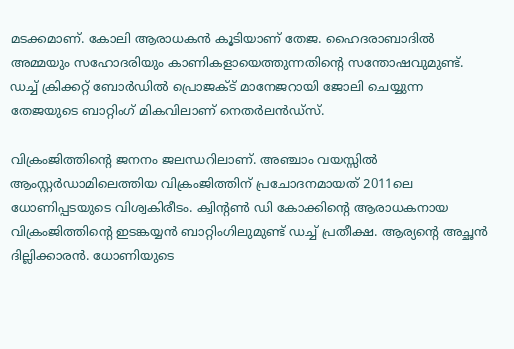മടക്കമാണ്. കോലി ആരാധകന്‍ കൂടിയാണ് തേജ. ഹൈദരാബാദില്‍ അമ്മയും സഹോദരിയും കാണികളായെത്തുന്നതിന്റെ സന്തോഷവുമുണ്ട്. ഡച്ച് ക്രിക്കറ്റ് ബോര്‍ഡില്‍ പ്രൊജക്ട് മാനേജറായി ജോലി ചെയ്യുന്ന തേജയുടെ ബാറ്റിംഗ് മികവിലാണ് നെതര്‍ലന്‍ഡ്സ്.

വിക്രംജിത്തിന്റെ ജനനം ജലന്ധറിലാണ്. അഞ്ചാം വയസ്സില്‍ ആംസ്റ്റര്‍ഡാമിലെത്തിയ വിക്രംജിത്തിന് പ്രചോദനമായത് 2011ലെ ധോണിപ്പടയുടെ വിശ്വകിരീടം. ക്വിന്റണ്‍ ഡി കോക്കിന്റെ ആരാധകനായ വിക്രംജിത്തിന്റെ ഇടങ്കയ്യന്‍ ബാറ്റിംഗിലുമുണ്ട് ഡച്ച് പ്രതീക്ഷ. ആര്യന്റെ അച്ഛന്‍ ദില്ലിക്കാരന്‍. ധോണിയുടെ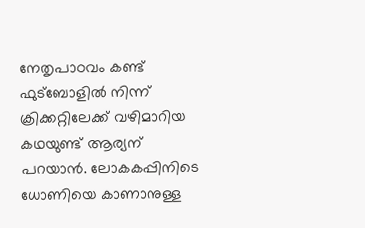നേതൃപാഠവം കണ്ട് ഫുട്ബോളില്‍ നിന്ന് ക്രിക്കറ്റിലേക്ക് വഴിമാറിയ കഥയുണ്ട് ആര്യന് പറയാന്‍. ലോകകപ്പിനിടെ ധോണിയെ കാണാനുള്ള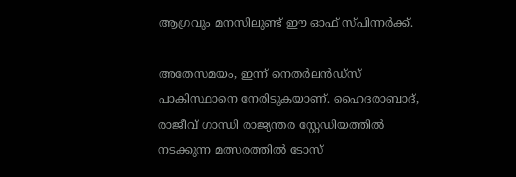ആഗ്രവും മനസിലുണ്ട് ഈ ഓഫ് സ്പിന്നര്‍ക്ക്.

അതേസമയം, ഇന്ന് നെതര്‍ലന്‍ഡ്സ് പാകിസ്ഥാനെ നേരിടുകയാണ്. ഹൈദരാബാദ്, രാജീവ് ഗാന്ധി രാജ്യന്തര സ്റ്റേഡിയത്തില്‍ നടക്കുന്ന മത്സരത്തില്‍ ടോസ്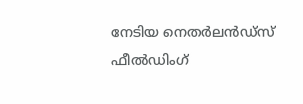നേടിയ നെതര്‍ലന്‍ഡ്സ് ഫീല്‍ഡിംഗ്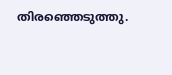തിരഞ്ഞെടുത്തു.